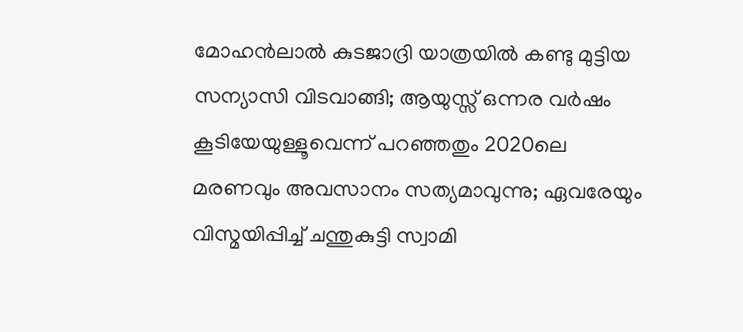മോഹന്‍ലാല്‍ കുടജാദ്രി യാത്രയില്‍ കണ്ടു മുട്ടിയ സന്യാസി വിടവാങ്ങി; ആയുസ്സ് ഒന്നര വര്‍ഷം കൂടിയേയുള്ളൂവെന്ന് പറഞ്ഞതും 2020ലെ മരണവും അവസാനം സത്യമാവുന്നു; ഏവരേയും വിസ്മയിപ്പിച്ച് ചന്തുകുട്ടി സ്വാമി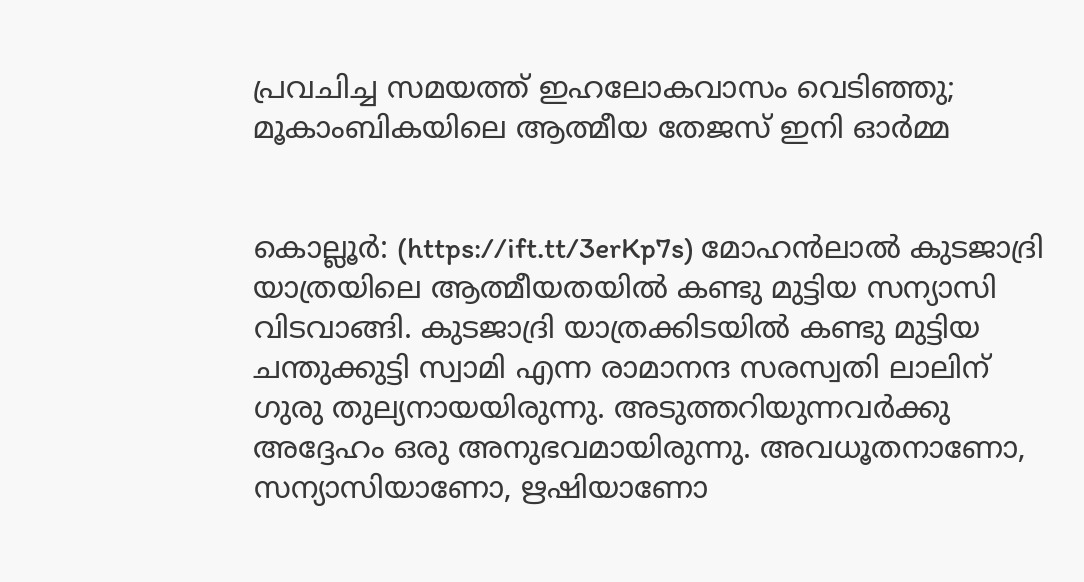പ്രവചിച്ച സമയത്ത് ഇഹലോകവാസം വെടിഞ്ഞു; മൂകാംബികയിലെ ആത്മീയ തേജസ് ഇനി ഓര്‍മ്മ


കൊല്ലൂര്‍: (https://ift.tt/3erKp7s) മോഹന്‍ലാല്‍ കുടജാദ്രി യാത്രയിലെ ആത്മീയതയില്‍ കണ്ടു മുട്ടിയ സന്യാസി വിടവാങ്ങി. കുടജാദ്രി യാത്രക്കിടയില്‍ കണ്ടു മുട്ടിയ ചന്തുക്കുട്ടി സ്വാമി എന്ന രാമാനന്ദ സരസ്വതി ലാലിന് ഗുരു തുല്യനായയിരുന്നു. അടുത്തറിയുന്നവര്‍ക്കു അദ്ദേഹം ഒരു അനുഭവമായിരുന്നു. അവധൂതനാണോ, സന്യാസിയാണോ, ഋഷിയാണോ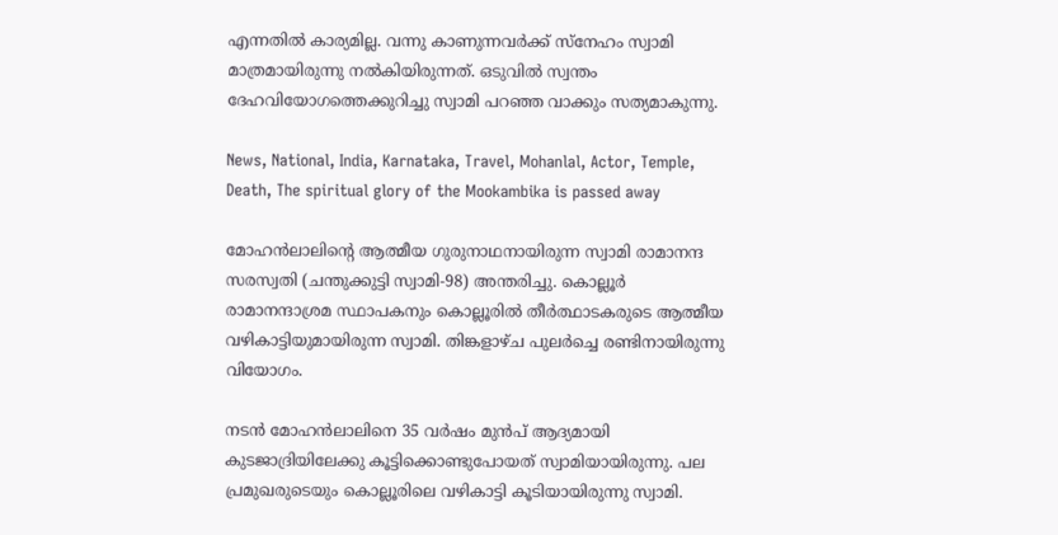എന്നതില്‍ കാര്യമില്ല. വന്നു കാണുന്നവര്‍ക്ക് സ്നേഹം സ്വാമി മാത്രമായിരുന്നു നല്‍കിയിരുന്നത്. ഒടുവില്‍ സ്വന്തം ദേഹവിയോഗത്തെക്കുറിച്ചു സ്വാമി പറഞ്ഞ വാക്കും സത്യമാകുന്നു.

News, National, India, Karnataka, Travel, Mohanlal, Actor, Temple, Death, The spiritual glory of the Mookambika is passed away

മോഹന്‍ലാലിന്റെ ആത്മീയ ഗുരുനാഥനായിരുന്ന സ്വാമി രാമാനന്ദ സരസ്വതി (ചന്തുക്കുട്ടി സ്വാമി-98) അന്തരിച്ചു. കൊല്ലൂര്‍ രാമാനന്ദാശ്രമ സ്ഥാപകനും കൊല്ലൂരില്‍ തീര്‍ത്ഥാടകരുടെ ആത്മീയ വഴികാട്ടിയുമായിരുന്ന സ്വാമി. തിങ്കളാഴ്ച പുലര്‍ച്ചെ രണ്ടിനായിരുന്നു വിയോഗം.

നടന്‍ മോഹന്‍ലാലിനെ 35 വര്‍ഷം മുന്‍പ് ആദ്യമായി കുടജാദ്രിയിലേക്കു കൂട്ടിക്കൊണ്ടുപോയത് സ്വാമിയായിരുന്നു. പല പ്രമുഖരുടെയും കൊല്ലൂരിലെ വഴികാട്ടി കൂടിയായിരുന്നു സ്വാമി.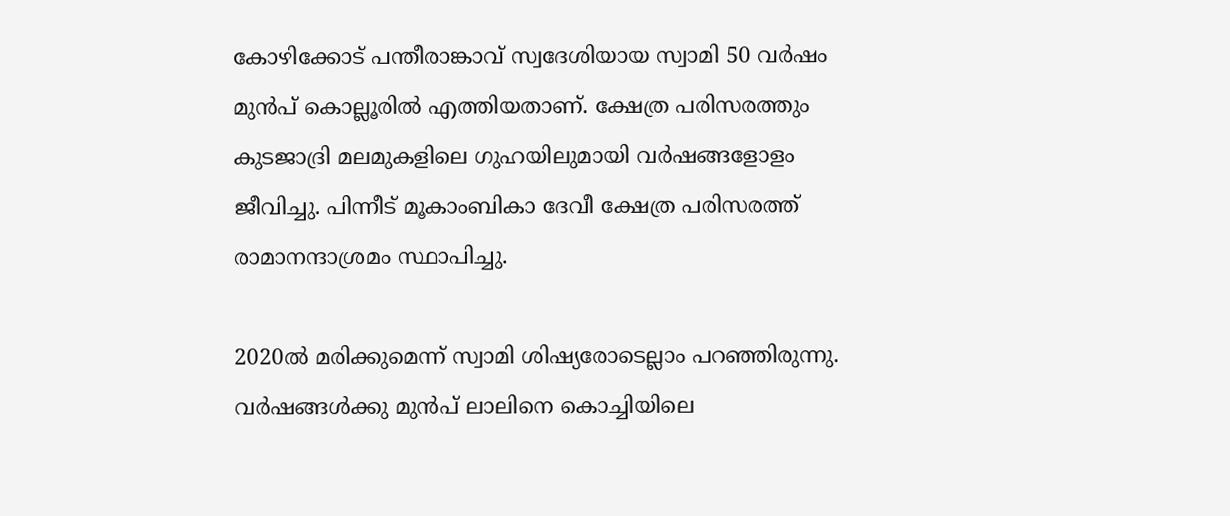കോഴിക്കോട് പന്തീരാങ്കാവ് സ്വദേശിയായ സ്വാമി 50 വര്‍ഷം മുന്‍പ് കൊല്ലൂരില്‍ എത്തിയതാണ്. ക്ഷേത്ര പരിസരത്തും കുടജാദ്രി മലമുകളിലെ ഗുഹയിലുമായി വര്‍ഷങ്ങളോളം ജീവിച്ചു. പിന്നീട് മൂകാംബികാ ദേവീ ക്ഷേത്ര പരിസരത്ത് രാമാനന്ദാശ്രമം സ്ഥാപിച്ചു.

2020ല്‍ മരിക്കുമെന്ന് സ്വാമി ശിഷ്യരോടെല്ലാം പറഞ്ഞിരുന്നു. വര്‍ഷങ്ങള്‍ക്കു മുന്‍പ് ലാലിനെ കൊച്ചിയിലെ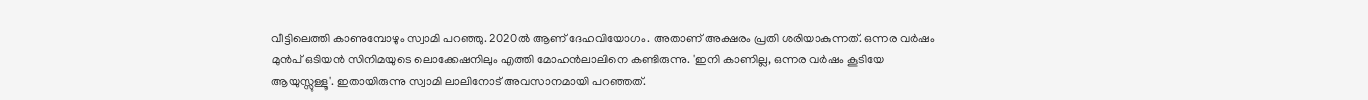വീട്ടിലെത്തി കാണുമ്പോഴും സ്വാമി പറഞ്ഞു. 2020ല്‍ ആണ് ദേഹവിയോഗം. അതാണ് അക്ഷരം പ്രതി ശരിയാകുന്നത്. ഒന്നര വര്‍ഷം മുന്‍പ് ഒടിയന്‍ സിനിമയുടെ ലൊക്കേഷനിലും എത്തി മോഹന്‍ലാലിനെ കണ്ടിരുന്നു. 'ഇനി കാണില്ല, ഒന്നര വര്‍ഷം കൂടിയേ ആയുസ്സുള്ളൂ'. ഇതായിരുന്നു സ്വാമി ലാലിനോട് അവസാനമായി പറഞ്ഞത്.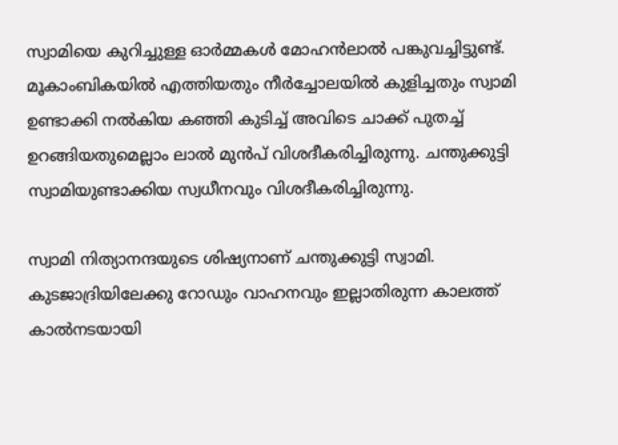സ്വാമിയെ കുറിച്ചുള്ള ഓര്‍മ്മകള്‍ മോഹന്‍ലാല്‍ പങ്കുവച്ചിട്ടുണ്ട്. മൂകാംബികയില്‍ എത്തിയതും നീര്‍ച്ചോലയില്‍ കുളിച്ചതും സ്വാമി ഉണ്ടാക്കി നല്‍കിയ കഞ്ഞി കുടിച്ച് അവിടെ ചാക്ക് പുതച്ച് ഉറങ്ങിയതുമെല്ലാം ലാല്‍ മുന്‍പ് വിശദീകരിച്ചിരുന്നു. ചന്തുക്കുട്ടി സ്വാമിയുണ്ടാക്കിയ സ്വധീനവും വിശദീകരിച്ചിരുന്നു.

സ്വാമി നിത്യാനന്ദയുടെ ശിഷ്യനാണ് ചന്തുക്കുട്ടി സ്വാമി. കുടജാദ്രിയിലേക്കു റോഡും വാഹനവും ഇല്ലാതിരുന്ന കാലത്ത് കാല്‍നടയായി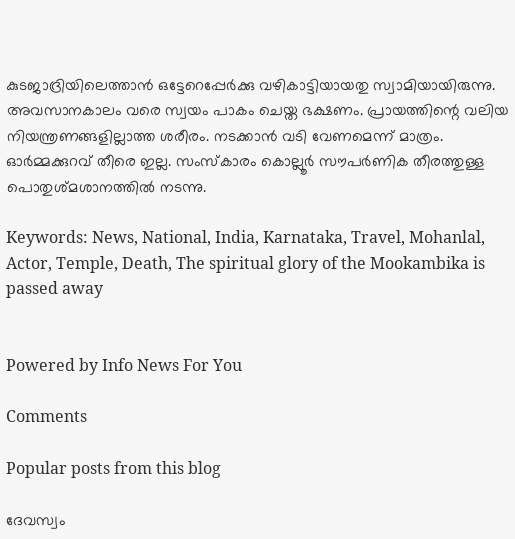കുടജാദ്രിയിലെത്താന്‍ ഒട്ടേറെപ്പേര്‍ക്കു വഴികാട്ടിയായതു സ്വാമിയായിരുന്നു. അവസാനകാലം വരെ സ്വയം പാകം ചെയ്ത ഭക്ഷണം. പ്രായത്തിന്റെ വലിയ നിയന്ത്രണങ്ങളില്ലാത്ത ശരീരം. നടക്കാന്‍ വടി വേണമെന്ന് മാത്രം. ഓര്‍മ്മക്കുറവ് തീരെ ഇല്ല. സംസ്‌കാരം കൊല്ലൂര്‍ സൗപര്‍ണിക തീരത്തുള്ള പൊതുശ്മശാനത്തില്‍ നടന്നു.

Keywords: News, National, India, Karnataka, Travel, Mohanlal, Actor, Temple, Death, The spiritual glory of the Mookambika is passed away


Powered by Info News For You

Comments

Popular posts from this blog

ദേവസ്വം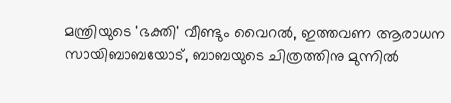മന്ത്രിയുടെ 'ഭക്തി' വീണ്ടും വൈറല്‍, ഇത്തവണ ആരാധന സായിബാബയോട്, ബാബയുടെ ചിത്രത്തിനു മുന്നില്‍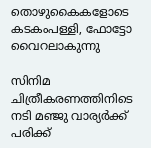തൊഴുകൈകളോടെ കടകംപള്ളി, ഫോട്ടോ വൈറലാകുന്നു

സിനിമ ചിത്രീകരണത്തിനിടെ നടി മഞ്ജു വാര്യര്‍ക്ക് പരിക്ക്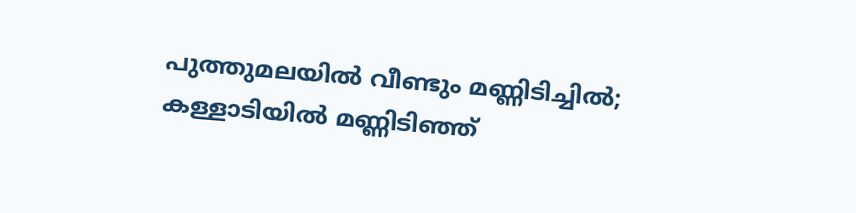പുത്തുമലയില്‍ വീണ്ടും മണ്ണിടിച്ചില്‍; കള്ളാടിയില്‍ മണ്ണിടിഞ്ഞ്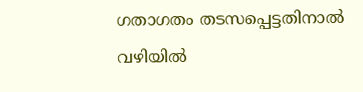ഗതാഗതം തടസപ്പെട്ടതിനാല്‍ വഴിയില്‍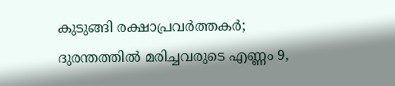കുടുങ്ങി രക്ഷാപ്രവര്‍ത്തകര്‍; ദുരന്തത്തില്‍ മരിച്ചവരുടെ എണ്ണം 9,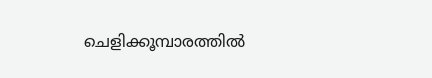ചെളിക്കൂമ്പാരത്തില്‍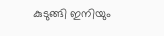കുടുങ്ങി ഇനിയും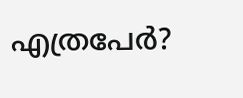എത്രപേര്‍?